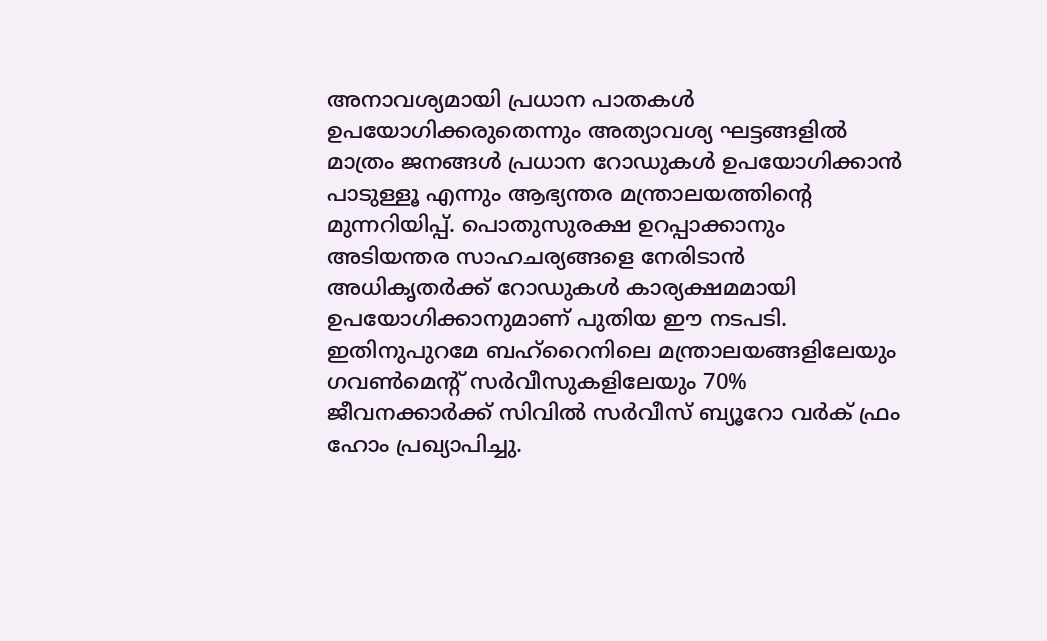അനാവശ്യമായി പ്രധാന പാതകൾ ഉപയോഗിക്കരുതെന്നും അത്യാവശ്യ ഘട്ടങ്ങളിൽ മാത്രം ജനങ്ങൾ പ്രധാന റോഡുകൾ ഉപയോഗിക്കാൻ പാടുള്ളൂ എന്നും ആഭ്യന്തര മന്ത്രാലയത്തിന്റെ മുന്നറിയിപ്പ്. പൊതുസുരക്ഷ ഉറപ്പാക്കാനും അടിയന്തര സാഹചര്യങ്ങളെ നേരിടാൻ അധികൃതർക്ക് റോഡുകൾ കാര്യക്ഷമമായി ഉപയോഗിക്കാനുമാണ് പുതിയ ഈ നടപടി. ഇതിനുപുറമേ ബഹ്റൈനിലെ മന്ത്രാലയങ്ങളിലേയും ഗവൺമെന്റ് സർവീസുകളിലേയും 70% ജീവനക്കാർക്ക് സിവിൽ സർവീസ് ബ്യൂറോ വർക് ഫ്രം ഹോം പ്രഖ്യാപിച്ചു.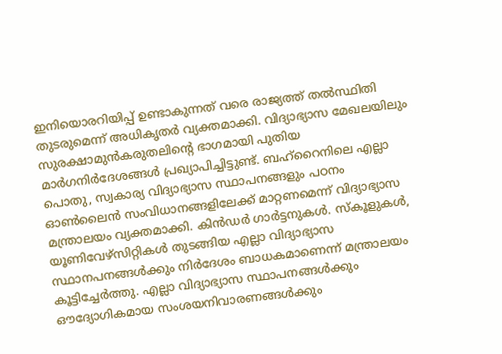ഇനിയൊരറിയിപ്പ് ഉണ്ടാകുന്നത് വരെ രാജ്യത്ത് തൽസ്ഥിതി തുടരുമെന്ന് അധികൃതർ വ്യക്തമാക്കി. വിദ്യാഭ്യാസ മേഖലയിലും സുരക്ഷാമുൻകരുതലിന്റെ ഭാഗമായി പുതിയ മാർഗനിർദേശങ്ങൾ പ്രഖ്യാപിച്ചിട്ടുണ്ട്. ബഹ്റൈനിലെ എല്ലാ പൊതു, സ്വകാര്യ വിദ്യാഭ്യാസ സ്ഥാപനങ്ങളും പഠനം ഓൺലൈൻ സംവിധാനങ്ങളിലേക്ക് മാറ്റണമെന്ന് വിദ്യാഭ്യാസ മന്ത്രാലയം വ്യക്തമാക്കി. കിൻഡർ ഗാർട്ടനുകൾ. സ്കൂളുകൾ, യൂണിവേഴ്സിറ്റികൾ തുടങ്ങിയ എല്ലാ വിദ്യാഭ്യാസ സ്ഥാനപനങ്ങൾക്കും നിർദേശം ബാധകമാണെന്ന് മന്ത്രാലയം കൂട്ടിച്ചേർത്തു. എല്ലാ വിദ്യാഭ്യാസ സ്ഥാപനങ്ങൾക്കും ഔദ്യോഗികമായ സംശയനിവാരണങ്ങൾക്കും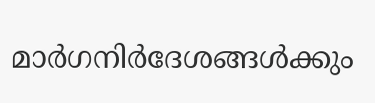മാർഗനിർദേശങ്ങൾക്കും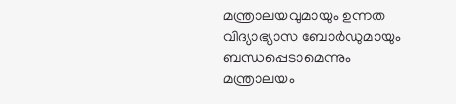മന്ത്രാലയവുമായും ഉന്നത വിദ്യാഭ്യാസ ബോർഡുമായും ബന്ധപ്പെടാമെന്നും മന്ത്രാലയം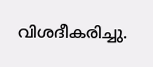വിശദീകരിച്ചു.